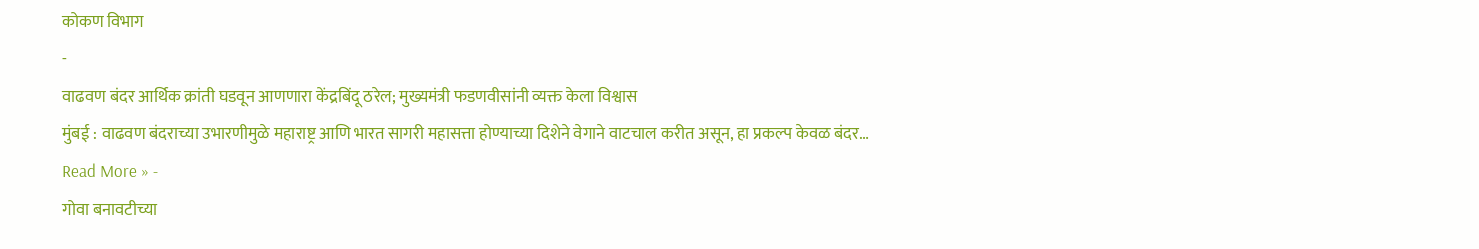कोकण विभाग
-
वाढवण बंदर आर्थिक क्रांती घडवून आणणारा केंद्रबिंदू ठरेल; मुख्यमंत्री फडणवीसांनी व्यक्त केला विश्वास
मुंबई : वाढवण बंदराच्या उभारणीमुळे महाराष्ट्र आणि भारत सागरी महासत्ता होण्याच्या दिशेने वेगाने वाटचाल करीत असून, हा प्रकल्प केवळ बंदर…
Read More » -
गोवा बनावटीच्या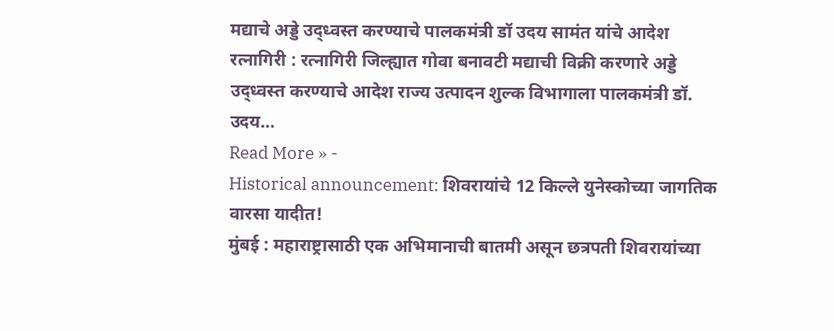मद्याचे अड्डे उद्ध्वस्त करण्याचे पालकमंत्री डॉ उदय सामंत यांचे आदेश
रत्नागिरी : रत्नागिरी जिल्ह्यात गोवा बनावटी मद्याची विक्री करणारे अड्डे उद्ध्वस्त करण्याचे आदेश राज्य उत्पादन शुल्क विभागाला पालकमंत्री डॉ. उदय…
Read More » -
Historical announcement: शिवरायांचे 12 किल्ले युनेस्कोच्या जागतिक वारसा यादीत!
मुंबई : महाराष्ट्रासाठी एक अभिमानाची बातमी असून छत्रपती शिवरायांच्या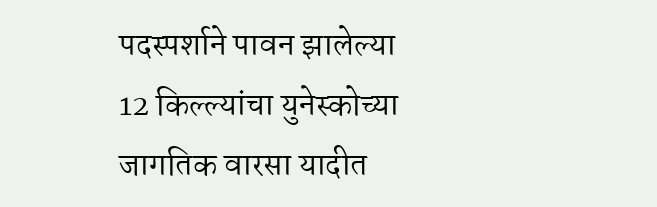पदस्पर्शाने पावन झालेल्या 12 किल्ल्यांचा युनेस्कोच्या जागतिक वारसा यादीत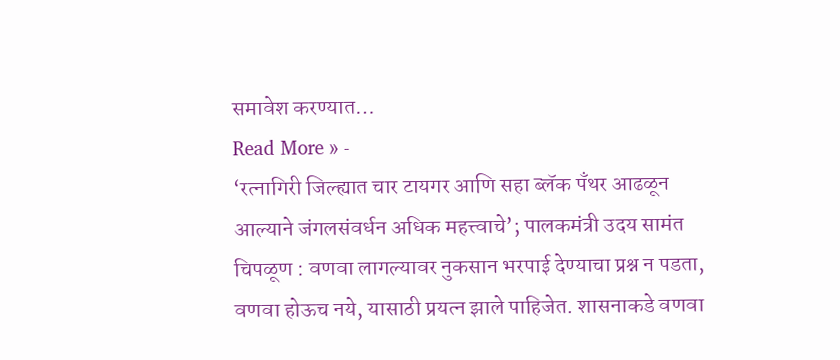समावेश करण्यात…
Read More » -
‘रत्नागिरी जिल्ह्यात चार टायगर आणि सहा ब्लॅक पॅंथर आढळून आल्याने जंगलसंवर्धन अधिक महत्त्वाचे’; पालकमंत्री उदय सामंत
चिपळूण : वणवा लागल्यावर नुकसान भरपाई देण्याचा प्रश्न न पडता, वणवा होऊच नये, यासाठी प्रयत्न झाले पाहिजेत. शासनाकडे वणवा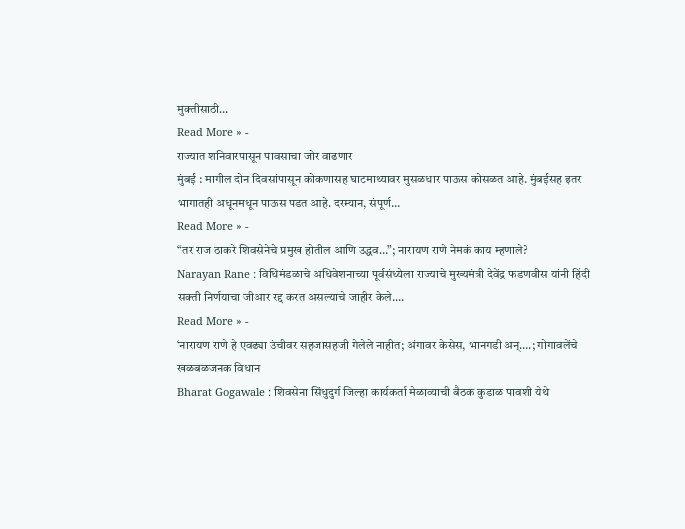मुक्तीसाठी…
Read More » -
राज्यात शनिवारपासून पावसाचा जोर वाढणार
मुंबई : मागील दोन दिवसांपासून कोकणासह घाटमाथ्यावर मुसळधार पाऊस कोसळत आहे. मुंबईसह इतर भागातही अधूनमधून पाऊस पडत आहे. दरम्यान, संपूर्ण…
Read More » -
“तर राज ठाकरे शिवसेनेचे प्रमुख होतील आणि उद्धव…”; नारायण राणे नेमकं काय म्हणाले?
Narayan Rane : विधिमंडळाचे अधिवेशनाच्या पूर्वसंध्येला राज्याचे मुख्यमंत्री देवेंद्र फडणवीस यांनी हिंदी सक्ती निर्णयाचा जीआर रद्द करत असल्याचे जाहीर केले.…
Read More » -
‘नारायण राणे हे एवढ्या उंचीवर सहजासहजी गेलेले नाहीत; अंगावर केसेस, भानगडी अन्….; गोगावलेंचे खळबळजनक विधान
Bharat Gogawale : शिवसेना सिंधुदुर्ग जिल्हा कार्यकर्ता मेळाव्याची बैठक कुडाळ पावशी येथे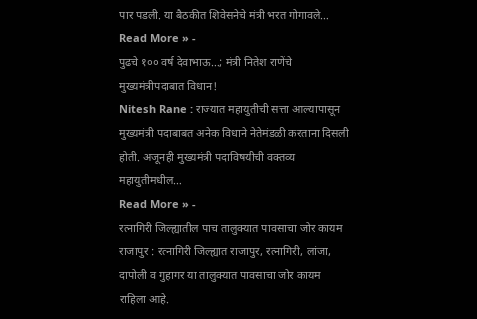पार पडली. या बैठकीत शिवेसनेचे मंत्री भरत गोगावले…
Read More » -
पुढचे १०० वर्ष देवाभाऊ…; मंत्री नितेश राणेंचे मुख्यमंत्रीपदाबात विधान!
Nitesh Rane : राज्यात महायुतीची सत्ता आल्यापासून मुख्यमंत्री पदाबाबत अनेक विधाने नेतेमंडळी करताना दिसली होती. अजूनही मुख्यमंत्री पदाविषयीची वक्तव्य महायुतीमधील…
Read More » -
रत्नागिरी जिल्ह्यातील पाच तालुक्यात पावसाचा जोर कायम
राजापुर : रत्नागिरी जिल्ह्यात राजापुर, रत्नागिरी, लांजा, दापोली व गुहागर या तालुक्यात पावसाचा जोर कायम राहिला आहे.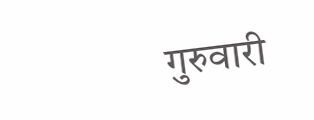गुरुवारी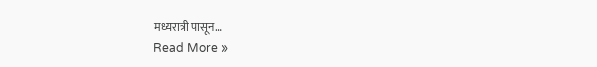मध्यरात्री पासून…
Read More »